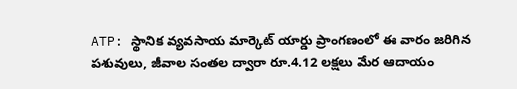ATP: స్థానిక వ్యవసాయ మార్కెట్ యార్డు ప్రాంగణంలో ఈ వారం జరిగిన పశువులు, జీవాల సంతల ద్వారా రూ.4.12 లక్షలు మేర ఆదాయం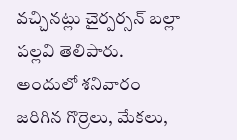వచ్చినట్లు చైర్పర్సన్ బల్లా పల్లవి తెలిపారు. అందులో శనివారం జరిగిన గొర్రెలు, మేకలు,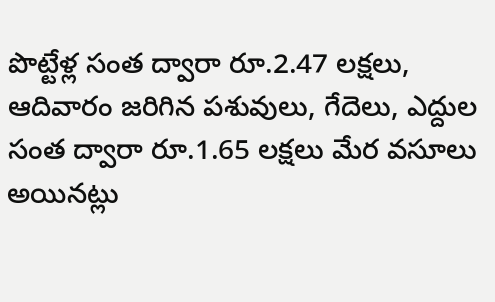పొట్టేళ్ల సంత ద్వారా రూ.2.47 లక్షలు, ఆదివారం జరిగిన పశువులు, గేదెలు, ఎద్దుల సంత ద్వారా రూ.1.65 లక్షలు మేర వసూలు అయినట్లు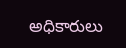అధికారులు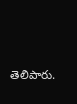తెలిపారు.